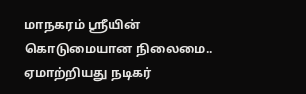மாநகரம் ஸ்ரீயின் கொடுமையான நிலைமை.. ஏமாற்றியது நடிகர்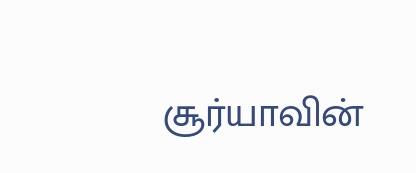சூர்யாவின்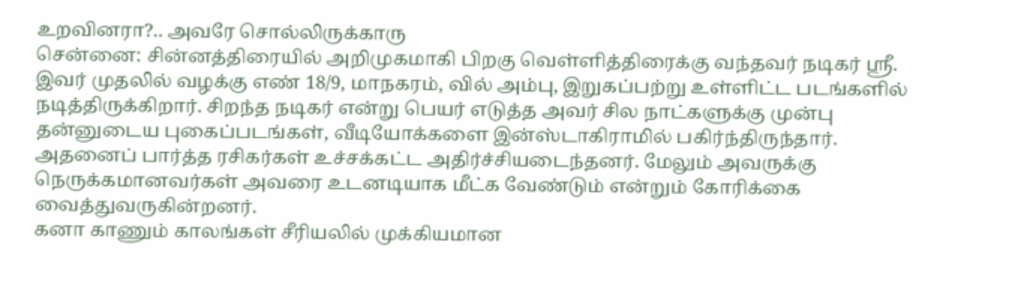உறவினரா?.. அவரே சொல்லிருக்காரு
சென்னை: சின்னத்திரையில் அறிமுகமாகி பிறகு வெள்ளித்திரைக்கு வந்தவர் நடிகர் ஸ்ரீ. இவர் முதலில் வழக்கு எண் 18/9, மாநகரம், வில் அம்பு, இறுகப்பற்று உள்ளிட்ட படங்களில் நடித்திருக்கிறார். சிறந்த நடிகர் என்று பெயர் எடுத்த அவர் சில நாட்களுக்கு முன்பு தன்னுடைய புகைப்படங்கள், வீடியோக்களை இன்ஸ்டாகிராமில் பகிர்ந்திருந்தார். அதனைப் பார்த்த ரசிகர்கள் உச்சக்கட்ட அதிர்ச்சியடைந்தனர். மேலும் அவருக்கு நெருக்கமானவர்கள் அவரை உடனடியாக மீட்க வேண்டும் என்றும் கோரிக்கை வைத்துவருகின்றனர்.
கனா காணும் காலங்கள் சீரியலில் முக்கியமான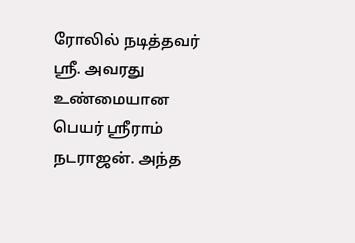ரோலில் நடித்தவர் ஸ்ரீ. அவரது உண்மையான பெயர் ஸ்ரீராம் நடராஜன். அந்த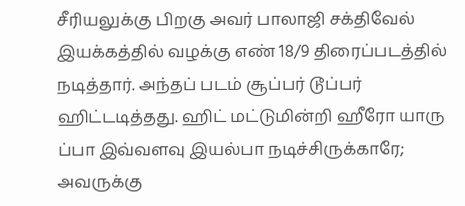சீரியலுக்கு பிறகு அவர் பாலாஜி சக்திவேல் இயக்கத்தில் வழக்கு எண் 18/9 திரைப்படத்தில் நடித்தார். அந்தப் படம் சூப்பர் டூப்பர் ஹிட்டடித்தது. ஹிட் மட்டுமின்றி ஹீரோ யாரு ப்பா இவ்வளவு இயல்பா நடிச்சிருக்காரே; அவருக்கு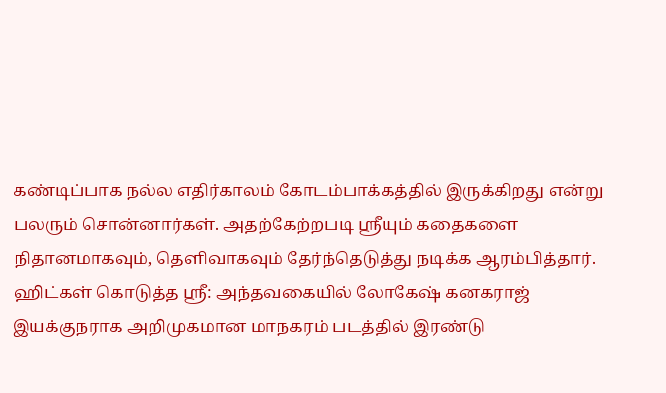கண்டிப்பாக நல்ல எதிர்காலம் கோடம்பாக்கத்தில் இருக்கிறது என்று பலரும் சொன்னார்கள். அதற்கேற்றபடி ஸ்ரீயும் கதைகளை நிதானமாகவும், தெளிவாகவும் தேர்ந்தெடுத்து நடிக்க ஆரம்பித்தார்.
ஹிட்கள் கொடுத்த ஸ்ரீ: அந்தவகையில் லோகேஷ் கனகராஜ் இயக்குநராக அறிமுகமான மாநகரம் படத்தில் இரண்டு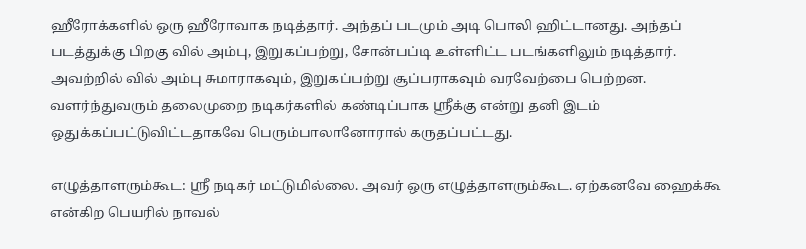ஹீரோக்களில் ஒரு ஹீரோவாக நடித்தார். அந்தப் படமும் அடி பொலி ஹிட்டானது. அந்தப் படத்துக்கு பிறகு வில் அம்பு, இறுகப்பற்று, சோன்பப்டி உள்ளிட்ட படங்களிலும் நடித்தார். அவற்றில் வில் அம்பு சுமாராகவும், இறுகப்பற்று சூப்பராகவும் வரவேற்பை பெற்றன. வளர்ந்துவரும் தலைமுறை நடிகர்களில் கண்டிப்பாக ஸ்ரீக்கு என்று தனி இடம் ஒதுக்கப்பட்டுவிட்டதாகவே பெரும்பாலானோரால் கருதப்பட்டது.

எழுத்தாளரும்கூட: ஸ்ரீ நடிகர் மட்டுமில்லை. அவர் ஒரு எழுத்தாளரும்கூட. ஏற்கனவே ஹைக்கூ என்கிற பெயரில் நாவல்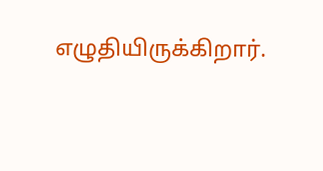எழுதியிருக்கிறார்.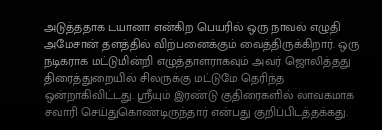அடுத்ததாக டயானா என்கிற பெயரில் ஒரு நாவல் எழுதி அமேசான் தளத்தில் விற்பனைக்கும் வைத்திருக்கிறார். ஒரு நடிகராக மட்டுமின்றி எழுத்தாளராகவும் அவர் ஜொலித்தது திரைத்துறையில் சிலருக்கு மட்டுமே தெரிந்த ஒன்றாகிவிட்டது. ஸ்ரீயும் இரண்டு குதிரைகளில் லாவகமாக சவாரி செய்துகொண்டிருந்தார் என்பது குறிப்பிடத்தக்கது.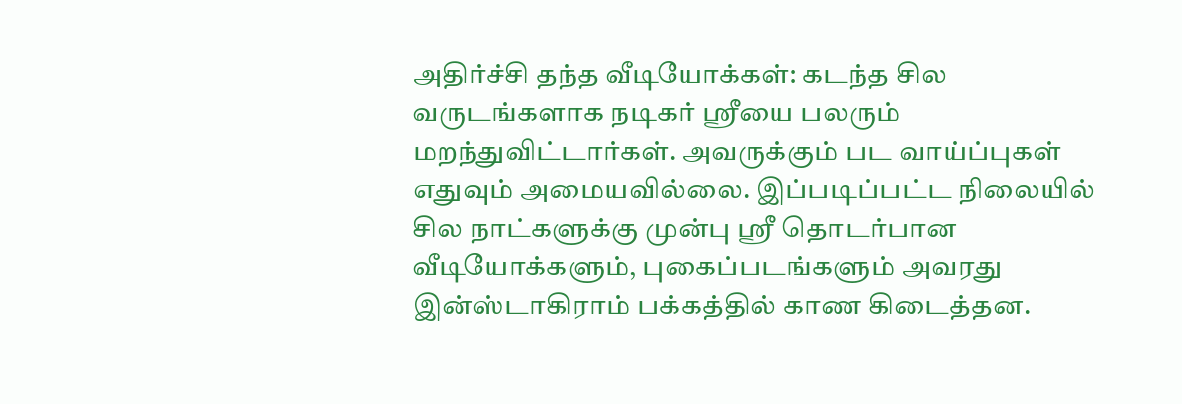அதிர்ச்சி தந்த வீடியோக்கள்: கடந்த சில வருடங்களாக நடிகர் ஸ்ரீயை பலரும் மறந்துவிட்டார்கள். அவருக்கும் பட வாய்ப்புகள் எதுவும் அமையவில்லை. இப்படிப்பட்ட நிலையில் சில நாட்களுக்கு முன்பு ஸ்ரீ தொடர்பான வீடியோக்களும், புகைப்படங்களும் அவரது இன்ஸ்டாகிராம் பக்கத்தில் காண கிடைத்தன.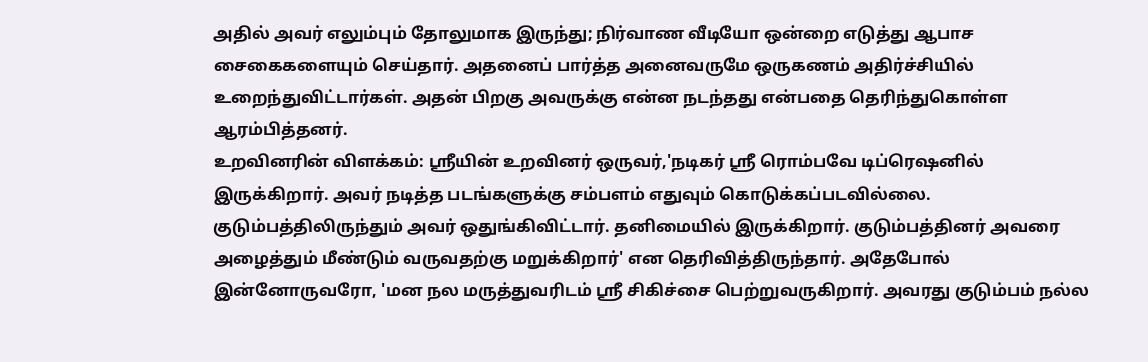அதில் அவர் எலும்பும் தோலுமாக இருந்து; நிர்வாண வீடியோ ஒன்றை எடுத்து ஆபாச சைகைகளையும் செய்தார். அதனைப் பார்த்த அனைவருமே ஒருகணம் அதிர்ச்சியில் உறைந்துவிட்டார்கள். அதன் பிறகு அவருக்கு என்ன நடந்தது என்பதை தெரிந்துகொள்ள ஆரம்பித்தனர்.
உறவினரின் விளக்கம்: ஸ்ரீயின் உறவினர் ஒருவர்,'நடிகர் ஸ்ரீ ரொம்பவே டிப்ரெஷனில் இருக்கிறார். அவர் நடித்த படங்களுக்கு சம்பளம் எதுவும் கொடுக்கப்படவில்லை. குடும்பத்திலிருந்தும் அவர் ஒதுங்கிவிட்டார். தனிமையில் இருக்கிறார். குடும்பத்தினர் அவரை அழைத்தும் மீண்டும் வருவதற்கு மறுக்கிறார்' என தெரிவித்திருந்தார். அதேபோல் இன்னோருவரோ, 'மன நல மருத்துவரிடம் ஸ்ரீ சிகிச்சை பெற்றுவருகிறார். அவரது குடும்பம் நல்ல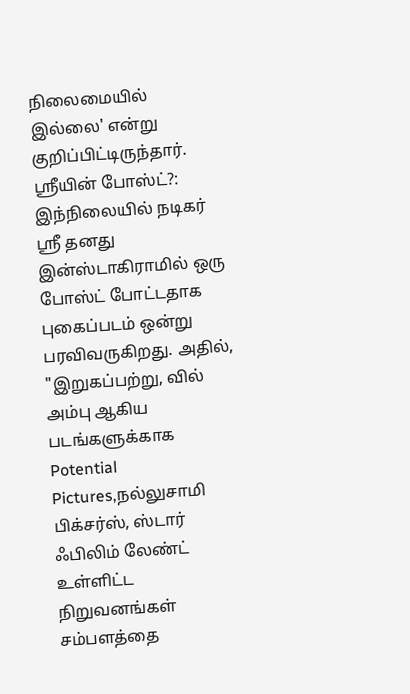நிலைமையில் இல்லை' என்று குறிப்பிட்டிருந்தார்.
ஸ்ரீயின் போஸ்ட்?: இந்நிலையில் நடிகர் ஸ்ரீ தனது இன்ஸ்டாகிராமில் ஒரு போஸ்ட் போட்டதாக புகைப்படம் ஒன்று பரவிவருகிறது. அதில், "இறுகப்பற்று, வில் அம்பு ஆகிய படங்களுக்காக Potential Pictures,நல்லுசாமி பிக்சர்ஸ், ஸ்டார் ஃபிலிம் லேண்ட் உள்ளிட்ட நிறுவனங்கள் சம்பளத்தை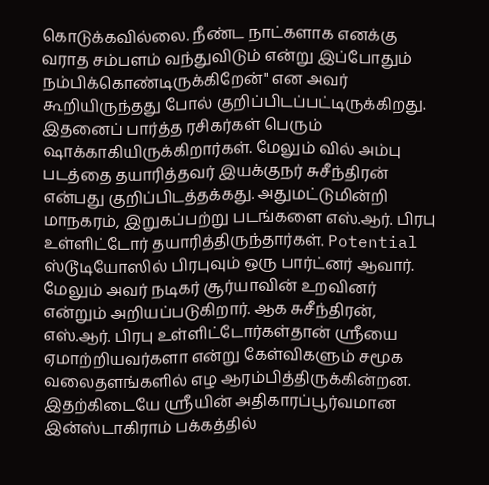கொடுக்கவில்லை. நீண்ட நாட்களாக எனக்கு வராத சம்பளம் வந்துவிடும் என்று இப்போதும் நம்பிக்கொண்டிருக்கிறேன்" என அவர் கூறியிருந்தது போல் குறிப்பிடப்பட்டிருக்கிறது.
இதனைப் பார்த்த ரசிகர்கள் பெரும் ஷாக்காகியிருக்கிறார்கள். மேலும் வில் அம்பு படத்தை தயாரித்தவர் இயக்குநர் சுசீந்திரன் என்பது குறிப்பிடத்தக்கது. அதுமட்டுமின்றி மாநகரம், இறுகப்பற்று படங்களை எஸ்.ஆர். பிரபு உள்ளிட்டோர் தயாரித்திருந்தார்கள். Potential ஸ்டூடியோஸில் பிரபுவும் ஒரு பார்ட்னர் ஆவார். மேலும் அவர் நடிகர் சூர்யாவின் உறவினர் என்றும் அறியப்படுகிறார். ஆக சுசீந்திரன், எஸ்.ஆர். பிரபு உள்ளிட்டோர்கள்தான் ஸ்ரீயை ஏமாற்றியவர்களா என்று கேள்விகளும் சமூக வலைதளங்களில் எழ ஆரம்பித்திருக்கின்றன. இதற்கிடையே ஸ்ரீயின் அதிகாரப்பூர்வமான இன்ஸ்டாகிராம் பக்கத்தில்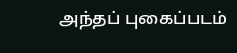அந்தப் புகைப்படம்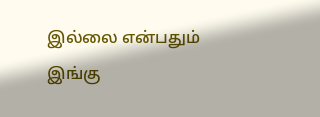இல்லை என்பதும் இங்கு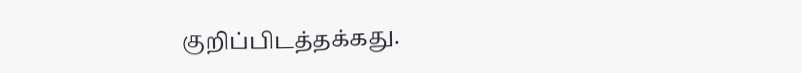குறிப்பிடத்தக்கது.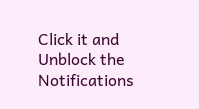Click it and Unblock the Notifications